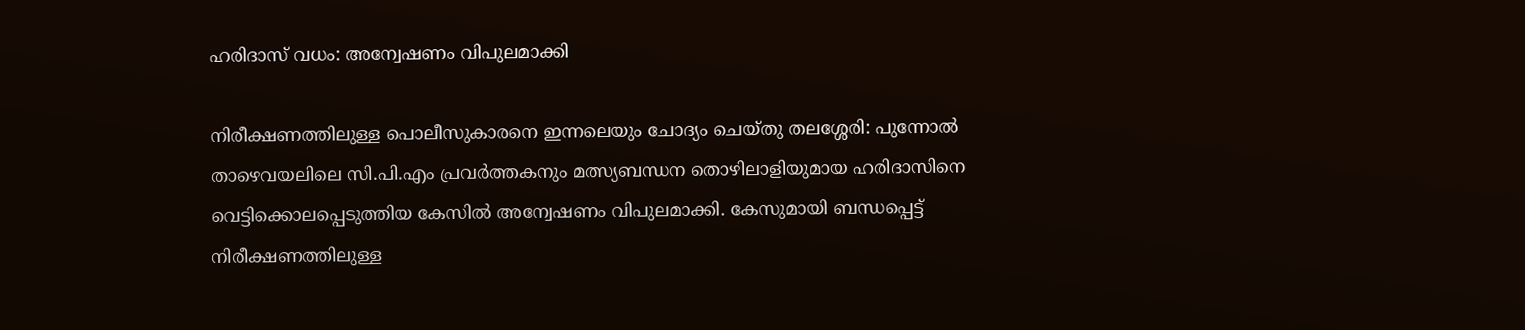ഹരിദാസ് വധം: അന്വേഷണം വിപുലമാക്കി

നിരീക്ഷണത്തിലുള്ള പൊലീസുകാരനെ ഇന്നലെയും ചോദ്യം ചെയ്തു തലശ്ശേരി: പുന്നോൽ താഴെവയലിലെ സി.പി.എം പ്രവർത്തകനും മത്സ്യബന്ധന തൊഴിലാളിയുമായ ഹരിദാസിനെ വെട്ടിക്കൊലപ്പെടുത്തിയ കേസിൽ അന്വേഷണം വിപുലമാക്കി. കേസുമായി ബന്ധപ്പെട്ട് നിരീക്ഷണത്തിലുള്ള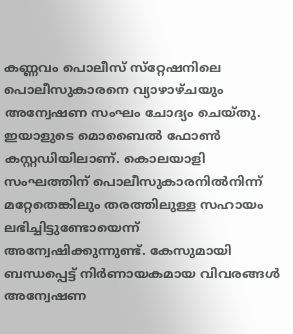കണ്ണവം പൊലീസ് സ്‌റ്റേഷനിലെ പൊലീസുകാരനെ വ്യാഴാഴ്ചയും അന്വേഷണ സംഘം ചോദ്യം ചെയ്തു. ഇയാളുടെ മൊബൈൽ ഫോൺ കസ്റ്റഡിയിലാണ്. കൊലയാളി സംഘത്തിന് പൊലീസുകാരനിൽനിന്ന് മറ്റേതെങ്കിലും തരത്തിലുള്ള സഹായം ലഭിച്ചിട്ടുണ്ടോയെന്ന് അന്വേഷിക്കുന്നുണ്ട്. കേസുമായി ബന്ധപ്പെട്ട് നിർണായകമായ വിവരങ്ങൾ അന്വേഷണ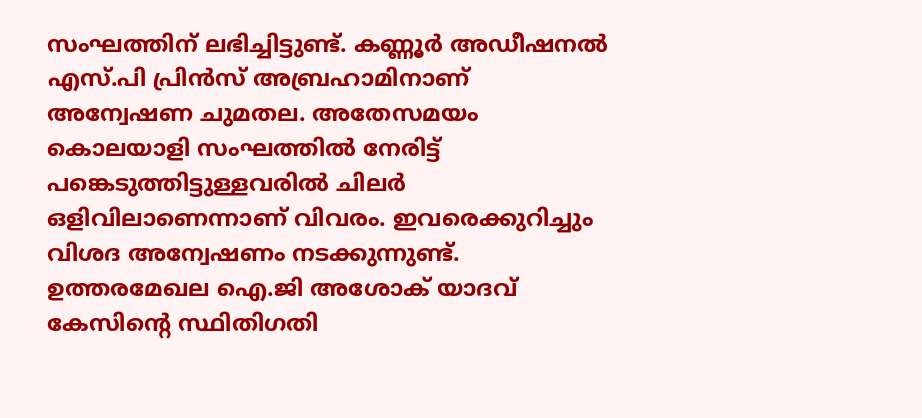സംഘത്തിന് ലഭിച്ചിട്ടുണ്ട്. കണ്ണൂർ അഡീഷനൽ എസ്.പി പ്രിൻസ് അബ്രഹാമിനാണ് അന്വേഷണ ചുമതല. അതേസമയം കൊലയാളി സംഘത്തിൽ നേരിട്ട് പങ്കെടുത്തിട്ടുള്ളവരിൽ ചിലർ ഒളിവിലാണെന്നാണ് വിവരം. ഇവരെക്കുറിച്ചും വിശദ അന്വേഷണം നടക്കുന്നുണ്ട്. ഉത്തരമേഖല ഐ.ജി അശോക് യാദവ് കേസിന്റെ സ്ഥിതിഗതി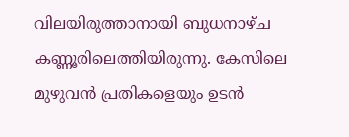വിലയിരുത്താനായി ബുധനാഴ്ച കണ്ണൂരിലെത്തിയിരുന്നു. കേസിലെ മുഴുവൻ പ്രതികളെയും ഉടൻ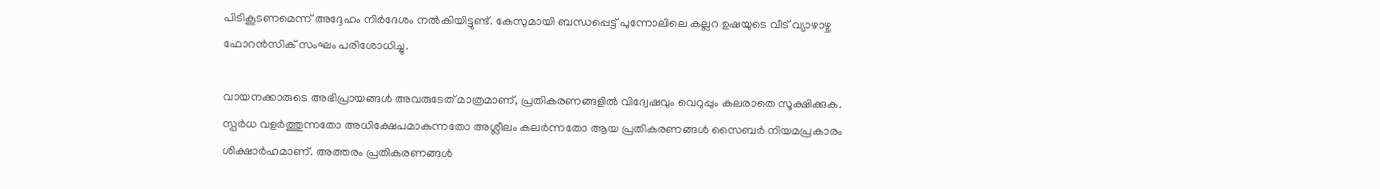പിടികൂടണമെന്ന് അദ്ദേഹം നിർദേശം നൽകിയിട്ടുണ്ട്. കേസുമായി ബന്ധപ്പെട്ട് പുന്നോലിലെ കല്ലറ ഉഷയുടെ വീട് വ്യാഴാഴ്ച ഫോറൻസിക് സംഘം പരിശോധിച്ചു.

വായനക്കാരുടെ അഭിപ്രായങ്ങള്‍ അവരുടേത് മാത്രമാണ്, പ്രതികരണങ്ങളിൽ വിദ്വേഷവും വെറുപ്പും കലരാതെ സൂക്ഷിക്കുക. സ്പർധ വളർത്തുന്നതോ അധിക്ഷേപമാകുന്നതോ അശ്ലീലം കലർന്നതോ ആയ പ്രതികരണങ്ങൾ സൈബർ നിയമപ്രകാരം ശിക്ഷാർഹമാണ്. അത്തരം പ്രതികരണങ്ങൾ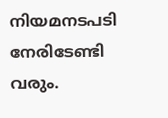നിയമനടപടി നേരിടേണ്ടി വരും.